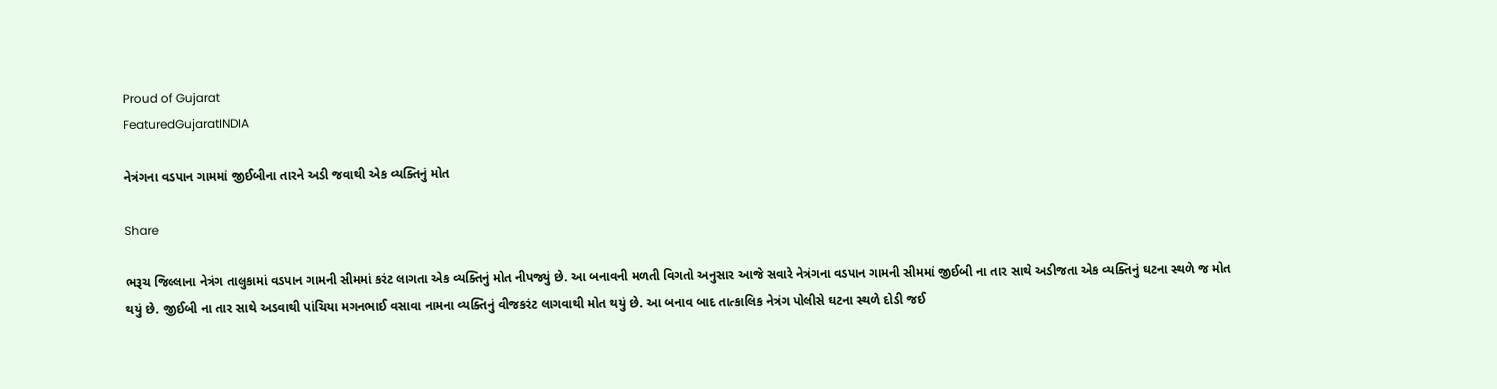Proud of Gujarat
FeaturedGujaratINDIA

નેત્રંગના વડપાન ગામમાં જીઈબીના તારને અડી જવાથી એક વ્યક્તિનું મોત

Share

ભરૂચ જિલ્લાના નેત્રંગ તાલુકામાં વડપાન ગામની સીમમાં કરંટ લાગતા એક વ્યક્તિનું મોત નીપજ્યું છે. આ બનાવની મળતી વિગતો અનુસાર આજે સવારે નેત્રંગના વડપાન ગામની સીમમાં જીઈબી ના તાર સાથે અડીજતા એક વ્યક્તિનું ઘટના સ્થળે જ મોત થયું છે. જીઈબી ના તાર સાથે અડવાથી પાંચિયા મગનભાઈ વસાવા નામના વ્યક્તિનું વીજકરંટ લાગવાથી મોત થયું છે. આ બનાવ બાદ તાત્કાલિક નેત્રંગ પોલીસે ઘટના સ્થળે દોડી જઈ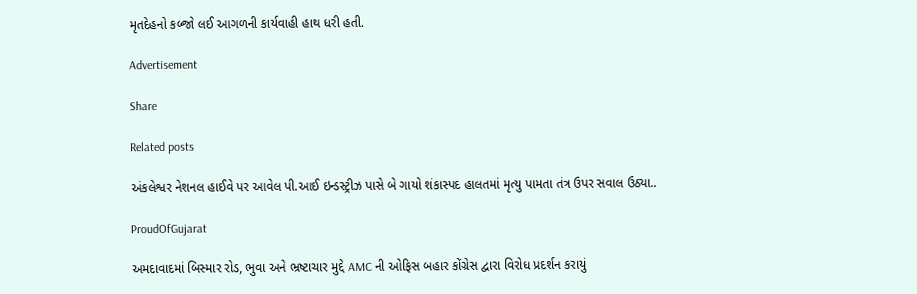મૃતદેહનો કબ્જો લઈ આગળની કાર્યવાહી હાથ ધરી હતી.

Advertisement

Share

Related posts

અંકલેશ્વર નેશનલ હાઈવે પર આવેલ પી.આઈ ઇન્ડસ્ટ્રીઝ પાસે બે ગાયો શંકાસ્પદ હાલતમાં મૃત્યુ પામતા તંત્ર ઉપર સવાલ ઉઠ્યા..

ProudOfGujarat

અમદાવાદમાં બિસ્માર રોડ, ભુવા અને ભ્રષ્ટાચાર મુદ્દે AMC ની ઓફિસ બહાર કોંગ્રેસ દ્વારા વિરોધ પ્રદર્શન કરાયું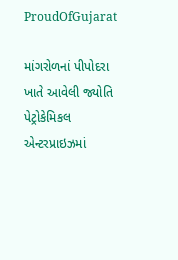ProudOfGujarat

માંગરોળનાં પીપોદરા ખાતે આવેલી જ્યોતિ પેટ્રોકેમિકલ એન્ટરપ્રાઇઝમાં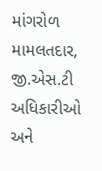માંગરોળ મામલતદાર, જી.એસ.ટી અધિકારીઓ અને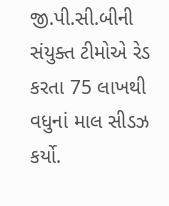જી.પી.સી.બીની સંયુક્ત ટીમોએ રેડ કરતા 75 લાખથી વધુનાં માલ સીડઝ કર્યો.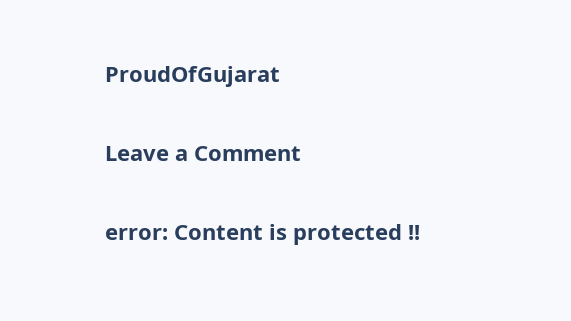ProudOfGujarat

Leave a Comment

error: Content is protected !!